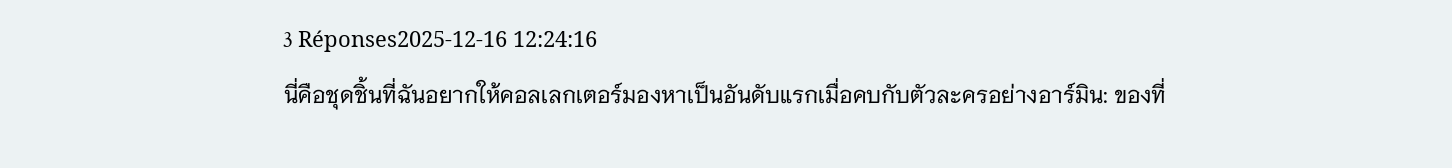3 Réponses2025-12-16 12:24:16
นี่คือชุดชิ้นที่ฉันอยากให้คอลเลกเตอร์มองหาเป็นอันดับแรกเมื่อคบกับตัวละครอย่างอาร์มิน: ของที่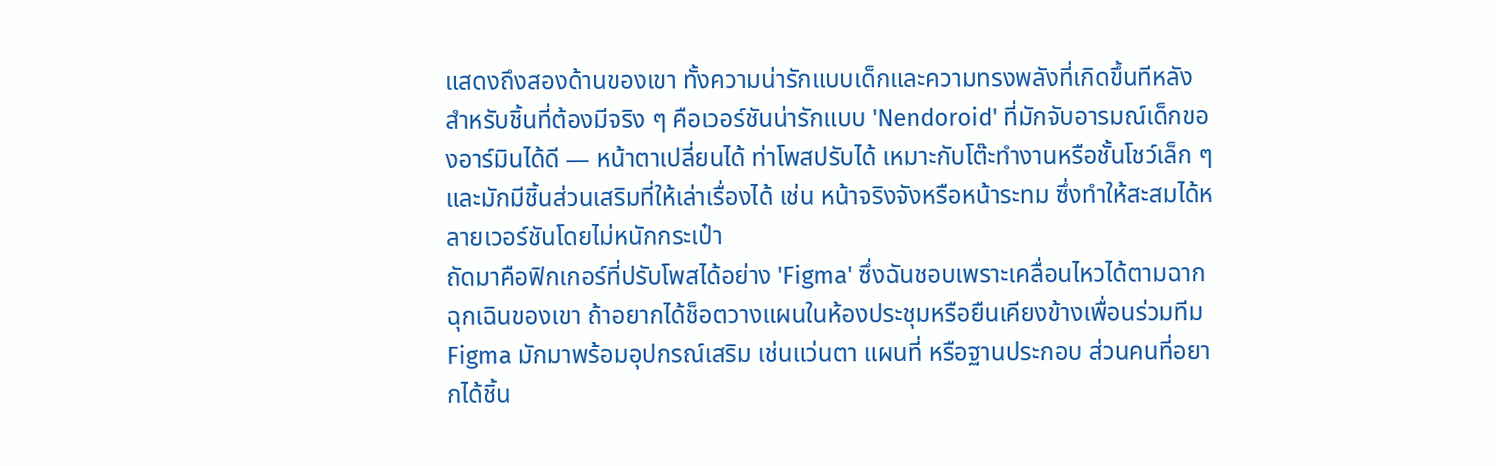แสดงถึงสองด้านของเขา ทั้งความน่ารักแบบเด็กและความทรงพลังที่เกิดขึ้นทีหลัง
สำหรับชิ้นที่ต้องมีจริง ๆ คือเวอร์ชันน่ารักแบบ 'Nendoroid' ที่มักจับอารมณ์เด็กของอาร์มินได้ดี — หน้าตาเปลี่ยนได้ ท่าโพสปรับได้ เหมาะกับโต๊ะทำงานหรือชั้นโชว์เล็ก ๆ และมักมีชิ้นส่วนเสริมที่ให้เล่าเรื่องได้ เช่น หน้าจริงจังหรือหน้าระทม ซึ่งทำให้สะสมได้หลายเวอร์ชันโดยไม่หนักกระเป๋า
ถัดมาคือฟิกเกอร์ที่ปรับโพสได้อย่าง 'Figma' ซึ่งฉันชอบเพราะเคลื่อนไหวได้ตามฉากฉุกเฉินของเขา ถ้าอยากได้ช็อตวางแผนในห้องประชุมหรือยืนเคียงข้างเพื่อนร่วมทีม Figma มักมาพร้อมอุปกรณ์เสริม เช่นแว่นตา แผนที่ หรือฐานประกอบ ส่วนคนที่อยากได้ชิ้น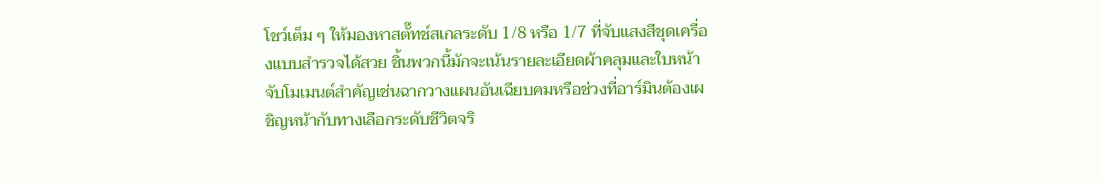โชว์เต็ม ๆ ให้มองหาสตั๊ทช์สเกลระดับ 1/8 หรือ 1/7 ที่จับแสงสีชุดเครื่องแบบสำรวจได้สวย ชิ้นพวกนี้มักจะเน้นรายละเอียดผ้าคลุมและใบหน้า จับโมเมนต์สำคัญเช่นฉากวางแผนอันเฉียบคมหรือช่วงที่อาร์มินต้องเผชิญหน้ากับทางเลือกระดับชีวิตจริ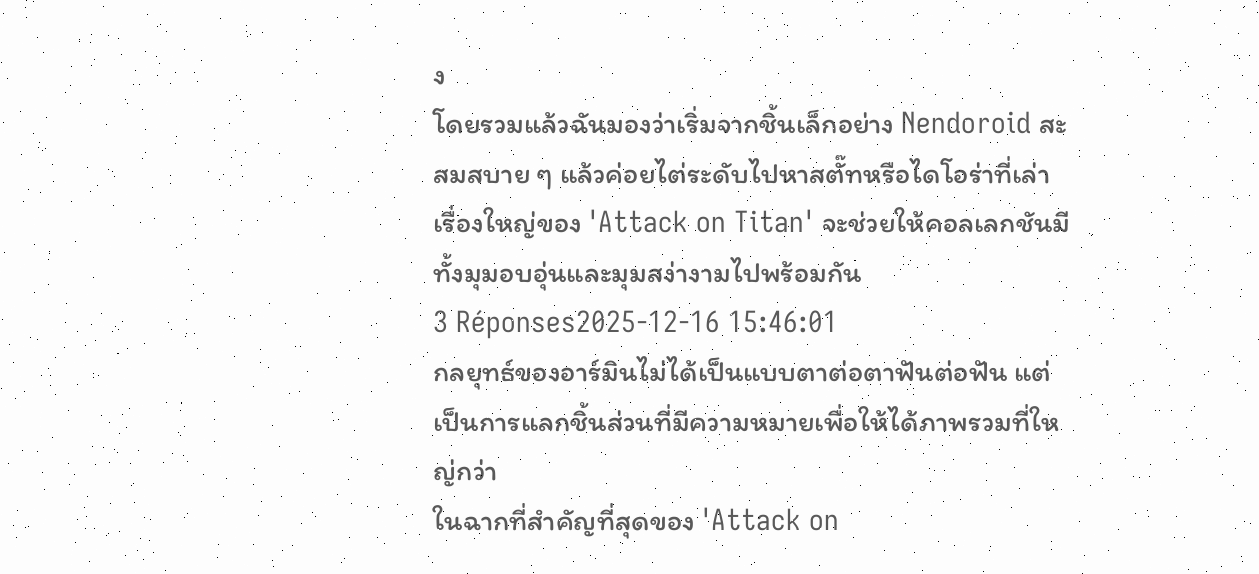ง
โดยรวมแล้วฉันมองว่าเริ่มจากชิ้นเล็กอย่าง Nendoroid สะสมสบาย ๆ แล้วค่อยไต่ระดับไปหาสตั๊ทหรือไดโอร่าที่เล่าเรื่องใหญ่ของ 'Attack on Titan' จะช่วยให้คอลเลกชันมีทั้งมุมอบอุ่นและมุมสง่างามไปพร้อมกัน
3 Réponses2025-12-16 15:46:01
กลยุทธ์ของอาร์มินไม่ได้เป็นแบบตาต่อตาฟันต่อฟัน แต่เป็นการแลกชิ้นส่วนที่มีความหมายเพื่อให้ได้ภาพรวมที่ใหญ่กว่า
ในฉากที่สำคัญที่สุดของ 'Attack on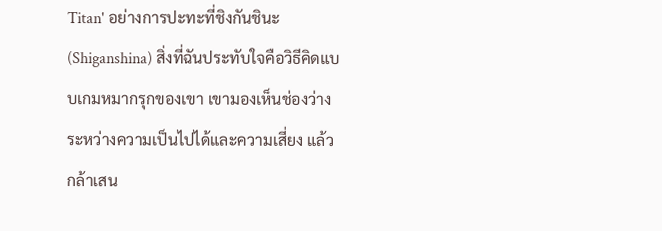Titan' อย่างการปะทะที่ชิงกันชินะ (Shiganshina) สิ่งที่ฉันประทับใจคือวิธีคิดแบบเกมหมากรุกของเขา เขามองเห็นช่องว่างระหว่างความเป็นไปได้และความเสี่ยง แล้วกล้าเสน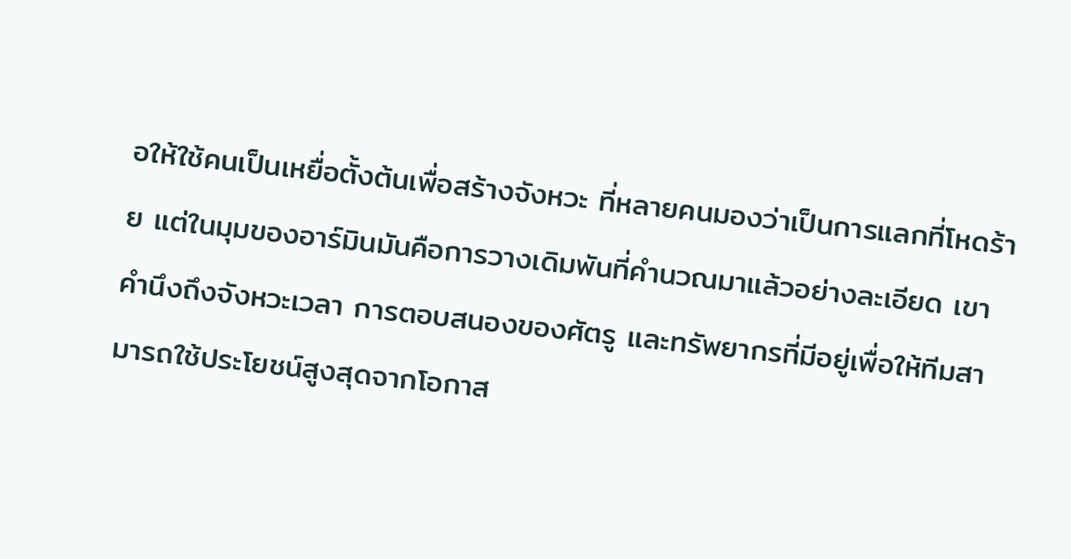อให้ใช้คนเป็นเหยื่อตั้งต้นเพื่อสร้างจังหวะ ที่หลายคนมองว่าเป็นการแลกที่โหดร้าย แต่ในมุมของอาร์มินมันคือการวางเดิมพันที่คำนวณมาแล้วอย่างละเอียด เขาคำนึงถึงจังหวะเวลา การตอบสนองของศัตรู และทรัพยากรที่มีอยู่เพื่อให้ทีมสามารถใช้ประโยชน์สูงสุดจากโอกาส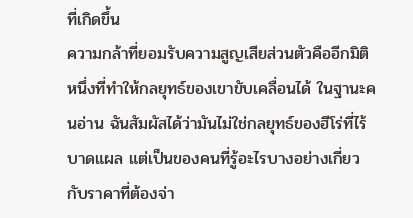ที่เกิดขึ้น
ความกล้าที่ยอมรับความสูญเสียส่วนตัวคืออีกมิติหนึ่งที่ทำให้กลยุทธ์ของเขาขับเคลื่อนได้ ในฐานะคนอ่าน ฉันสัมผัสได้ว่ามันไม่ใช่กลยุทธ์ของฮีโร่ที่ไร้บาดแผล แต่เป็นของคนที่รู้อะไรบางอย่างเกี่ยวกับราคาที่ต้องจ่า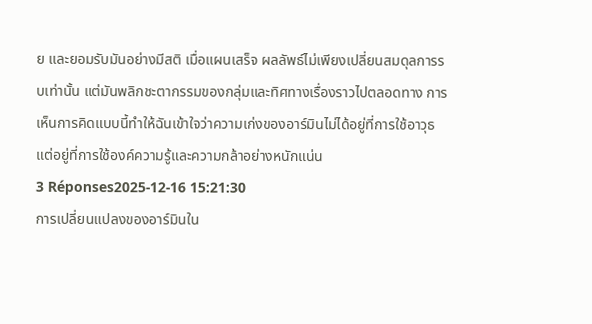ย และยอมรับมันอย่างมีสติ เมื่อแผนเสร็จ ผลลัพธ์ไม่เพียงเปลี่ยนสมดุลการรบเท่านั้น แต่มันพลิกชะตากรรมของกลุ่มและทิศทางเรื่องราวไปตลอดทาง การเห็นการคิดแบบนี้ทำให้ฉันเข้าใจว่าความเก่งของอาร์มินไม่ได้อยู่ที่การใช้อาวุธ แต่อยู่ที่การใช้องค์ความรู้และความกล้าอย่างหนักแน่น
3 Réponses2025-12-16 15:21:30
การเปลี่ยนแปลงของอาร์มินใน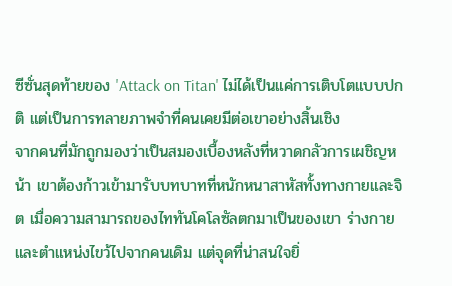ซีซั่นสุดท้ายของ 'Attack on Titan' ไม่ได้เป็นแค่การเติบโตแบบปกติ แต่เป็นการทลายภาพจำที่คนเคยมีต่อเขาอย่างสิ้นเชิง
จากคนที่มักถูกมองว่าเป็นสมองเบื้องหลังที่หวาดกลัวการเผชิญหน้า เขาต้องก้าวเข้ามารับบทบาทที่หนักหนาสาหัสทั้งทางกายและจิต เมื่อความสามารถของไททันโคโลซัลตกมาเป็นของเขา ร่างกายและตำแหน่งไขว้ไปจากคนเดิม แต่จุดที่น่าสนใจยิ่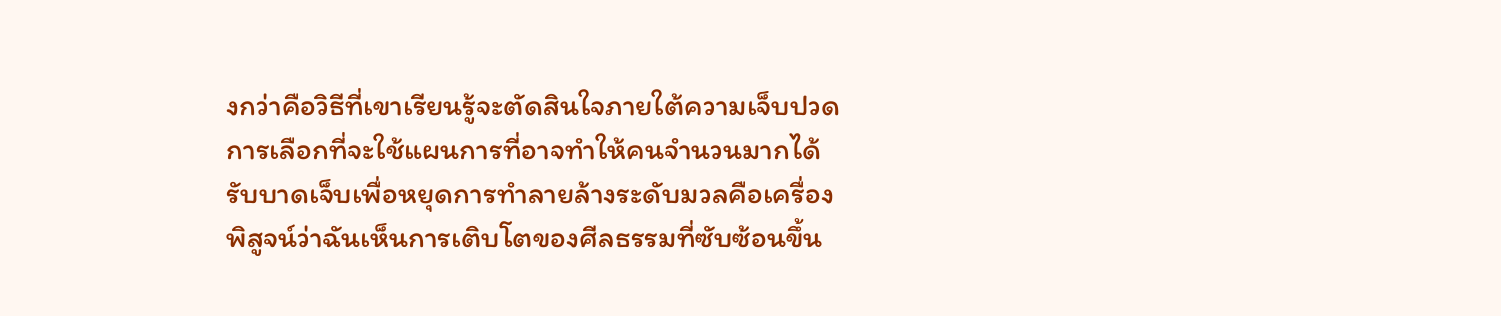งกว่าคือวิธีที่เขาเรียนรู้จะตัดสินใจภายใต้ความเจ็บปวด การเลือกที่จะใช้แผนการที่อาจทำให้คนจำนวนมากได้รับบาดเจ็บเพื่อหยุดการทำลายล้างระดับมวลคือเครื่องพิสูจน์ว่าฉันเห็นการเติบโตของศีลธรรมที่ซับซ้อนขึ้น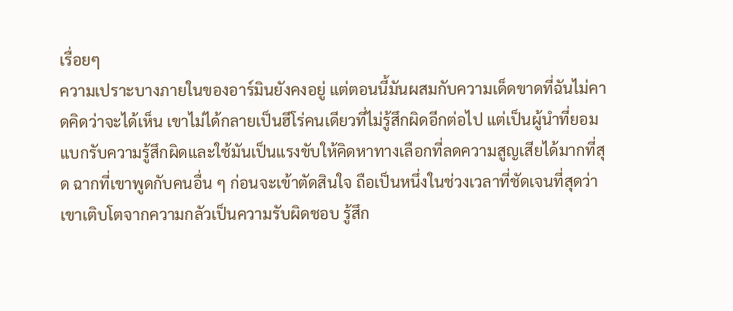เรื่อยๆ
ความเปราะบางภายในของอาร์มินยังคงอยู่ แต่ตอนนี้มันผสมกับความเด็ดขาดที่ฉันไม่คาดคิดว่าจะได้เห็น เขาไม่ได้กลายเป็นฮีโร่คนเดียวที่ไม่รู้สึกผิดอีกต่อไป แต่เป็นผู้นำที่ยอมแบกรับความรู้สึกผิดและใช้มันเป็นแรงขับให้คิดหาทางเลือกที่ลดความสูญเสียได้มากที่สุด ฉากที่เขาพูดกับคนอื่น ๆ ก่อนจะเข้าตัดสินใจ ถือเป็นหนึ่งในช่วงเวลาที่ชัดเจนที่สุดว่าเขาเติบโตจากความกลัวเป็นความรับผิดชอบ รู้สึก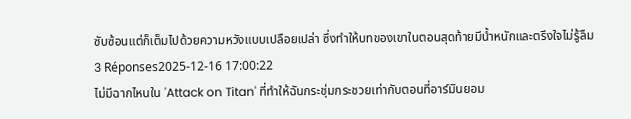ซับซ้อนแต่ก็เต็มไปด้วยความหวังแบบเปลือยเปล่า ซึ่งทำให้บทของเขาในตอนสุดท้ายมีน้ำหนักและตรึงใจไม่รู้ลืม
3 Réponses2025-12-16 17:00:22
ไม่มีฉากไหนใน 'Attack on Titan' ที่ทำให้ฉันกระชุ่มกระชวยเท่ากับตอนที่อาร์มินยอม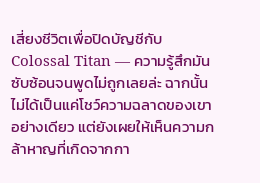เสี่ยงชีวิตเพื่อปิดบัญชีกับ Colossal Titan — ความรู้สึกมันซับซ้อนจนพูดไม่ถูกเลยล่ะ ฉากนั้นไม่ได้เป็นแค่โชว์ความฉลาดของเขาอย่างเดียว แต่ยังเผยให้เห็นความกล้าหาญที่เกิดจากกา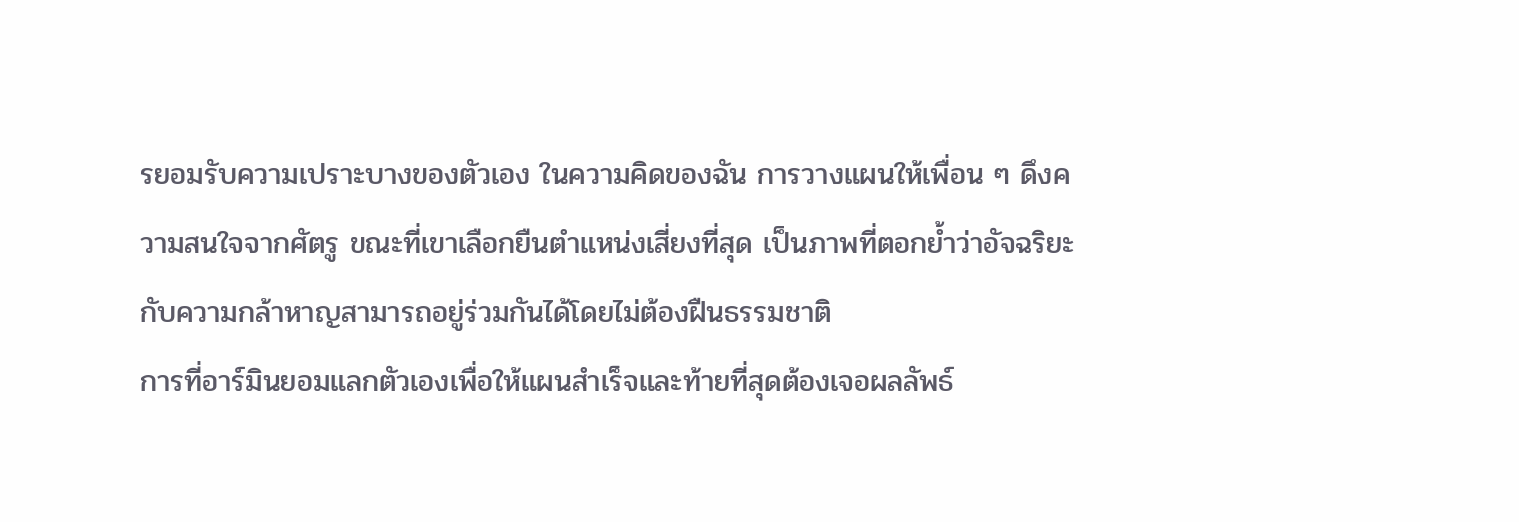รยอมรับความเปราะบางของตัวเอง ในความคิดของฉัน การวางแผนให้เพื่อน ๆ ดึงความสนใจจากศัตรู ขณะที่เขาเลือกยืนตำแหน่งเสี่ยงที่สุด เป็นภาพที่ตอกย้ำว่าอัจฉริยะกับความกล้าหาญสามารถอยู่ร่วมกันได้โดยไม่ต้องฝืนธรรมชาติ
การที่อาร์มินยอมแลกตัวเองเพื่อให้แผนสำเร็จและท้ายที่สุดต้องเจอผลลัพธ์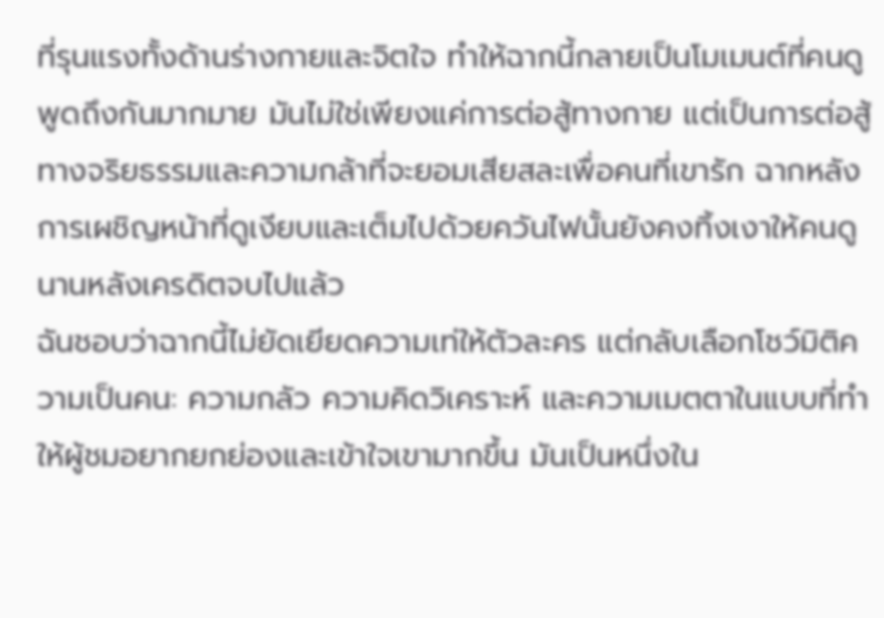ที่รุนแรงทั้งด้านร่างกายและจิตใจ ทำให้ฉากนี้กลายเป็นโมเมนต์ที่คนดูพูดถึงกันมากมาย มันไม่ใช่เพียงแค่การต่อสู้ทางกาย แต่เป็นการต่อสู้ทางจริยธรรมและความกล้าที่จะยอมเสียสละเพื่อคนที่เขารัก ฉากหลังการเผชิญหน้าที่ดูเงียบและเต็มไปด้วยควันไฟนั้นยังคงทิ้งเงาให้คนดูนานหลังเครดิตจบไปแล้ว
ฉันชอบว่าฉากนี้ไม่ยัดเยียดความเท่ให้ตัวละคร แต่กลับเลือกโชว์มิติความเป็นคน: ความกลัว ความคิดวิเคราะห์ และความเมตตาในแบบที่ทำให้ผู้ชมอยากยกย่องและเข้าใจเขามากขึ้น มันเป็นหนึ่งใน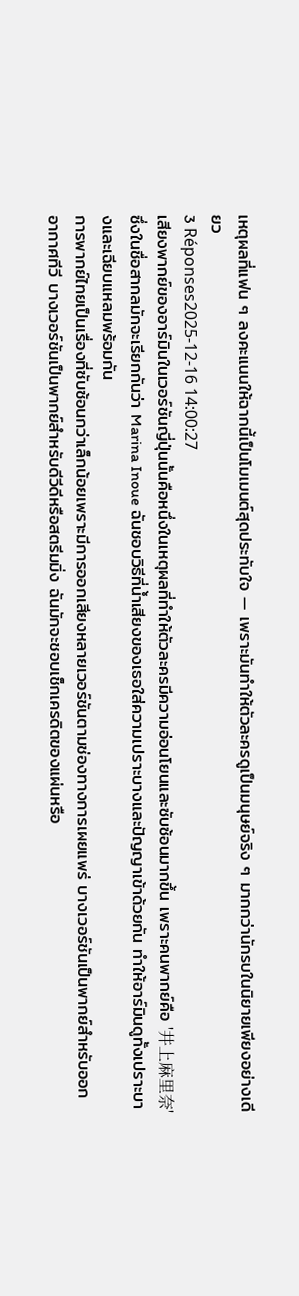เหตุผลที่แฟน ๆ ลงคะแนนให้ฉากนี้เป็นโมเมนต์สุดประทับใจ — เพราะมันทำให้ตัวละครดูเป็นมนุษย์จริง ๆ มากกว่านักรบในนิยายเพียงอย่างเดียว
3 Réponses2025-12-16 14:00:27
เสียงพากย์ของอาร์มินในเวอร์ชันญี่ปุ่นนั้นคือหนึ่งในเหตุผลที่ทำให้ตัวละครมีความอ่อนโยนและซับซ้อนมากขึ้น เพราะคนพากย์คือ '井上麻里奈' ซึ่งในชื่อสากลมักจะเรียกกันว่า Marina Inoue ฉันชอบวิธีที่น้ำเสียงของเธอใส่ความเปราะบางและปัญญาเข้าด้วยกัน ทำให้อาร์มินดูทั้งเปราะบางและเฉียบแหลมพร้อมกัน
การพากย์ไทยเป็นเรื่องที่ซับซ้อนกว่าเล็กน้อยเพราะมีการออกเสียงหลายเวอร์ชันตามช่องทางการเผยแพร่ บางเวอร์ชันเป็นพากย์สำหรับออกอากาศทีวี บางเวอร์ชันเป็นพากย์สำหรับดีวีดีหรือสตรีมมิ่ง ฉันมักจะชอบเช็กเครดิตของแผ่นหรือ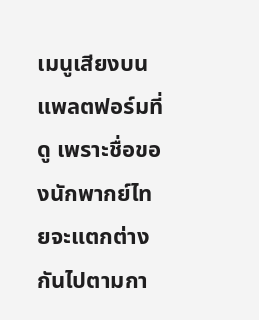เมนูเสียงบนแพลตฟอร์มที่ดู เพราะชื่อของนักพากย์ไทยจะแตกต่างกันไปตามกา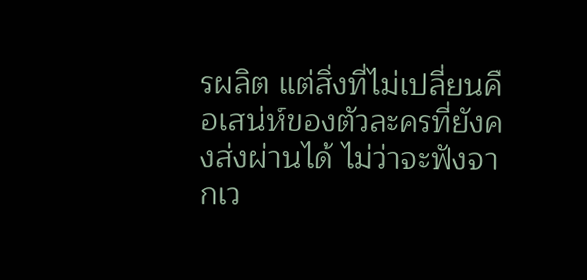รผลิต แต่สิ่งที่ไม่เปลี่ยนคือเสน่ห์ของตัวละครที่ยังคงส่งผ่านได้ ไม่ว่าจะฟังจากเว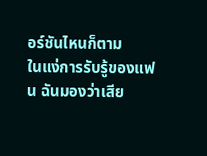อร์ชันไหนก็ตาม
ในแง่การรับรู้ของแฟน ฉันมองว่าเสีย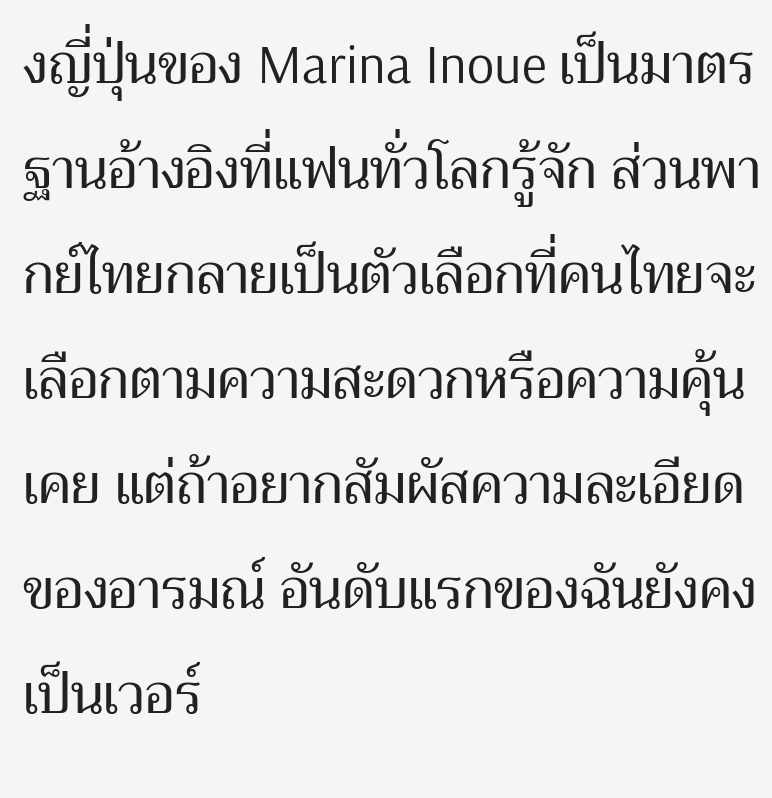งญี่ปุ่นของ Marina Inoue เป็นมาตรฐานอ้างอิงที่แฟนทั่วโลกรู้จัก ส่วนพากย์ไทยกลายเป็นตัวเลือกที่คนไทยจะเลือกตามความสะดวกหรือความคุ้นเคย แต่ถ้าอยากสัมผัสความละเอียดของอารมณ์ อันดับแรกของฉันยังคงเป็นเวอร์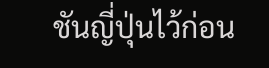ชันญี่ปุ่นไว้ก่อน